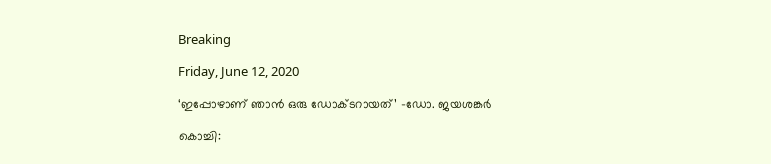Breaking

Friday, June 12, 2020

‘ഇപ്പോഴാണ് ഞാൻ ഒരു ഡോക്ടറായത്’ -ഡോ. ജയശങ്കർ

കൊച്ചി: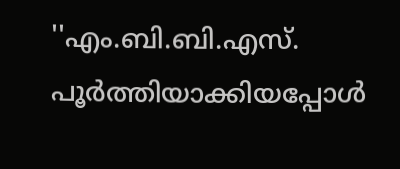''എം.ബി.ബി.എസ്. പൂർത്തിയാക്കിയപ്പോൾ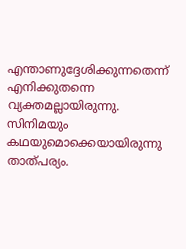എന്താണുദ്ദേശിക്കുന്നതെന്ന് എനിക്കുതന്നെ വ്യക്തമല്ലായിരുന്നു. സിനിമയും കഥയുമൊക്കെയായിരുന്നു താത്പര്യം.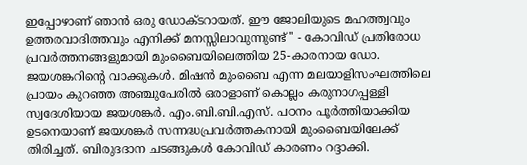ഇപ്പോഴാണ് ഞാൻ ഒരു ഡോക്ടറായത്. ഈ ജോലിയുടെ മഹത്ത്വവും ഉത്തരവാദിത്തവും എനിക്ക് മനസ്സിലാവുന്നുണ്ട്'' - കോവിഡ് പ്രതിരോധ പ്രവർത്തനങ്ങളുമായി മുംബൈയിലെത്തിയ 25-കാരനായ ഡോ. ജയശങ്കറിന്റെ വാക്കുകൾ. മിഷൻ മുംബൈ എന്ന മലയാളിസംഘത്തിലെ പ്രായം കുറഞ്ഞ അഞ്ചുപേരിൽ ഒരാളാണ് കൊല്ലം കരുനാഗപ്പള്ളി സ്വദേശിയായ ജയശങ്കർ. എം.ബി.ബി.എസ്. പഠനം പൂർത്തിയാക്കിയ ഉടനെയാണ് ജയശങ്കർ സന്നദ്ധപ്രവർത്തകനായി മുംബൈയിലേക്ക് തിരിച്ചത്. ബിരുദദാന ചടങ്ങുകൾ കോവിഡ് കാരണം റദ്ദാക്കി.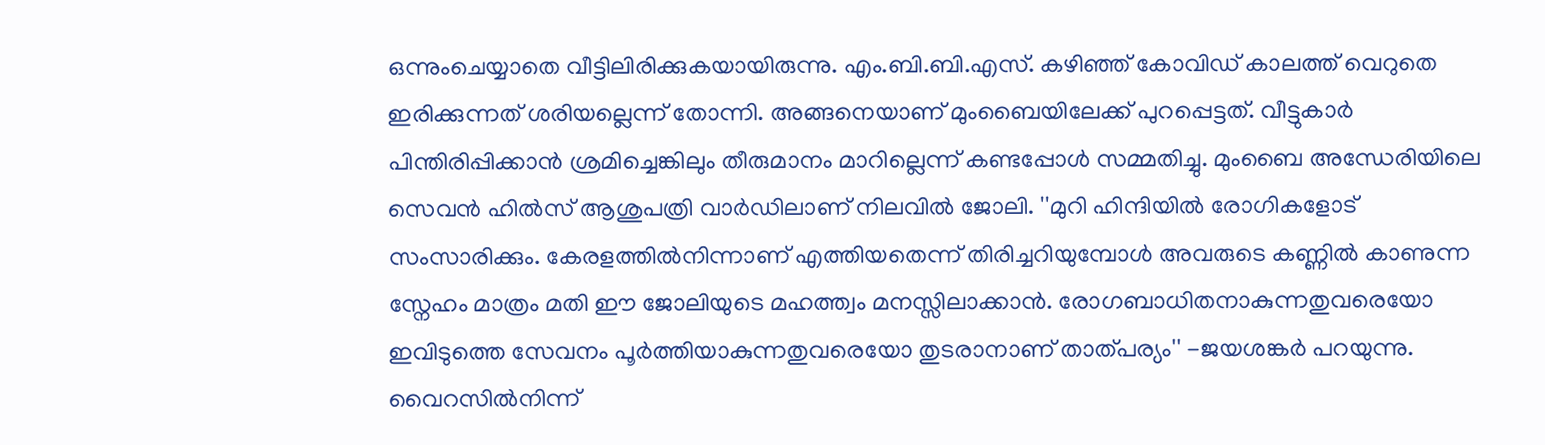ഒന്നുംചെയ്യാതെ വീട്ടിലിരിക്കുകയായിരുന്നു. എം.ബി.ബി.എസ്. കഴിഞ്ഞ് കോവിഡ് കാലത്ത് വെറുതെ ഇരിക്കുന്നത് ശരിയല്ലെന്ന് തോന്നി. അങ്ങനെയാണ് മുംബൈയിലേക്ക് പുറപ്പെട്ടത്. വീട്ടുകാർ പിന്തിരിപ്പിക്കാൻ ശ്രമിച്ചെങ്കിലും തീരുമാനം മാറില്ലെന്ന് കണ്ടപ്പോൾ സമ്മതിച്ചു. മുംബൈ അന്ധേരിയിലെ സെവൻ ഹിൽസ് ആശുപത്രി വാർഡിലാണ് നിലവിൽ ജോലി. ''മുറി ഹിന്ദിയിൽ രോഗികളോട് സംസാരിക്കും. കേരളത്തിൽനിന്നാണ് എത്തിയതെന്ന് തിരിച്ചറിയുമ്പോൾ അവരുടെ കണ്ണിൽ കാണുന്ന സ്നേഹം മാത്രം മതി ഈ ജോലിയുടെ മഹത്ത്വം മനസ്സിലാക്കാൻ. രോഗബാധിതനാകുന്നതുവരെയോ ഇവിടുത്തെ സേവനം പൂർത്തിയാകുന്നതുവരെയോ തുടരാനാണ് താത്പര്യം'' -ജയശങ്കർ പറയുന്നു. വൈറസിൽനിന്ന്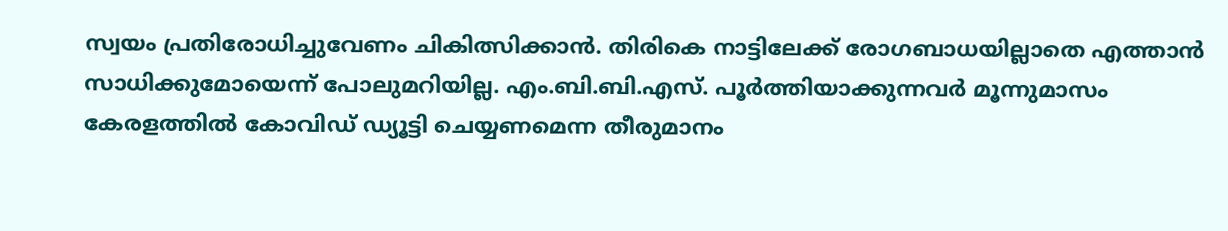സ്വയം പ്രതിരോധിച്ചുവേണം ചികിത്സിക്കാൻ. തിരികെ നാട്ടിലേക്ക് രോഗബാധയില്ലാതെ എത്താൻ സാധിക്കുമോയെന്ന് പോലുമറിയില്ല. എം.ബി.ബി.എസ്. പൂർത്തിയാക്കുന്നവർ മൂന്നുമാസം കേരളത്തിൽ കോവിഡ് ഡ്യൂട്ടി ചെയ്യണമെന്ന തീരുമാനം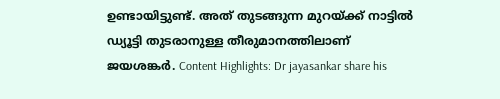ഉണ്ടായിട്ടുണ്ട്. അത് തുടങ്ങുന്ന മുറയ്ക്ക് നാട്ടിൽ ഡ്യൂട്ടി തുടരാനുള്ള തീരുമാനത്തിലാണ് ജയശങ്കർ. Content Highlights: Dr jayasankar share his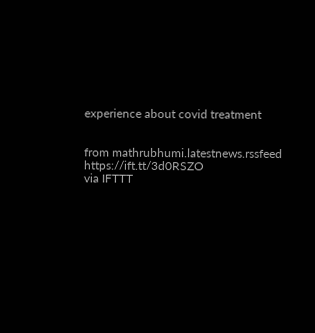experience about covid treatment


from mathrubhumi.latestnews.rssfeed https://ift.tt/3d0RSZO
via IFTTT